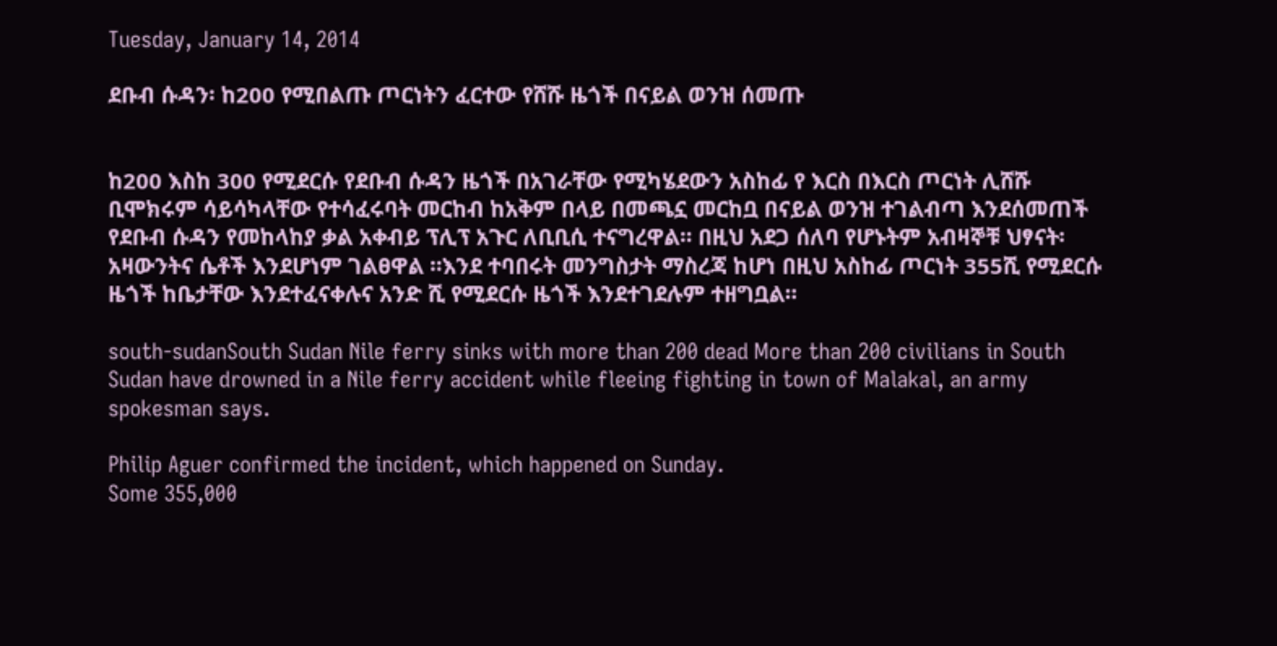Tuesday, January 14, 2014

ደቡብ ሱዳን፡ ከ200 የሚበልጡ ጦርነትን ፈርተው የሸሹ ዜጎች በናይል ወንዝ ሰመጡ


ከ200 እስከ 300 የሚደርሱ የደቡብ ሱዳን ዜጎች በአገራቸው የሚካሄደውን አስከፊ የ እርስ በእርስ ጦርነት ሊሸሹ ቢሞክሩም ሳይሳካላቸው የተሳፈሩባት መርከብ ከአቅም በላይ በመጫኗ መርከቧ በናይል ወንዝ ተገልብጣ እንደሰመጠች የደቡብ ሱዳን የመከላከያ ቃል አቀብይ ፕሊፕ አጉር ለቢቢሲ ተናግረዋል። በዚህ አደጋ ሰለባ የሆኑትም አብዛኞቹ ህፃናት፡ አዛውንትና ሴቶች እንደሆነም ገልፀዋል ።እንደ ተባበሩት መንግስታት ማስረጃ ከሆነ በዚህ አስከፊ ጦርነት 355ሺ የሚደርሱ ዜጎች ከቤታቸው እንደተፈናቀሉና አንድ ሺ የሚደርሱ ዜጎች እንደተገደሉም ተዘግቧል።

south-sudanSouth Sudan Nile ferry sinks with more than 200 dead More than 200 civilians in South Sudan have drowned in a Nile ferry accident while fleeing fighting in town of Malakal, an army spokesman says.

Philip Aguer confirmed the incident, which happened on Sunday.
Some 355,000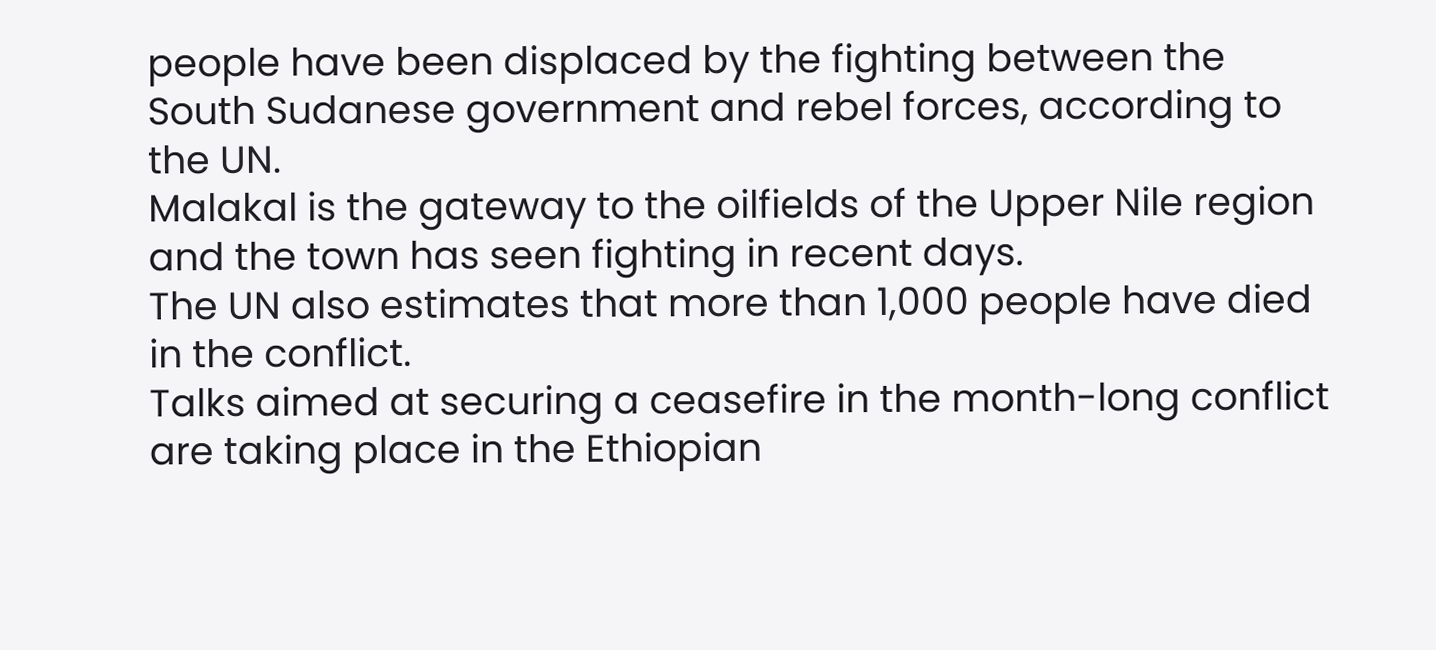people have been displaced by the fighting between the South Sudanese government and rebel forces, according to the UN.
Malakal is the gateway to the oilfields of the Upper Nile region and the town has seen fighting in recent days.
The UN also estimates that more than 1,000 people have died in the conflict.
Talks aimed at securing a ceasefire in the month-long conflict are taking place in the Ethiopian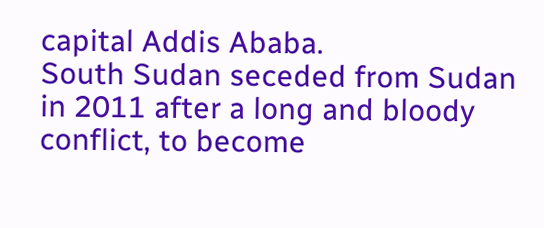capital Addis Ababa.
South Sudan seceded from Sudan in 2011 after a long and bloody conflict, to become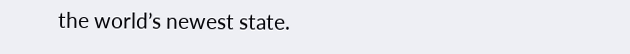the world’s newest state.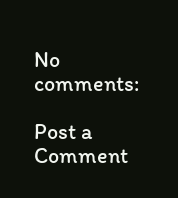No comments:

Post a Comment